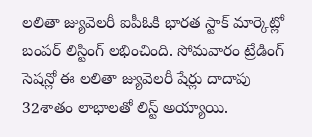లలితా జ్యువెలరీ ఐపీఓకి భారత స్టాక్ మార్కెట్లో బంపర్ లిస్టింగ్ లభించింది. సోమవారం ట్రేడింగ్ సెషన్లో ఈ లలితా జ్యువెలరీ షేర్లు దాదాపు 32శాతం లాభాలతో లిస్ట్ అయ్యాయి.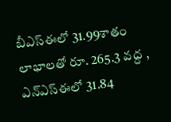బీఎస్ఈలో 31.99శాతం లాభాలతో రూ. 265.3 వద్ద , ఎన్ఎస్ఈలో 31.84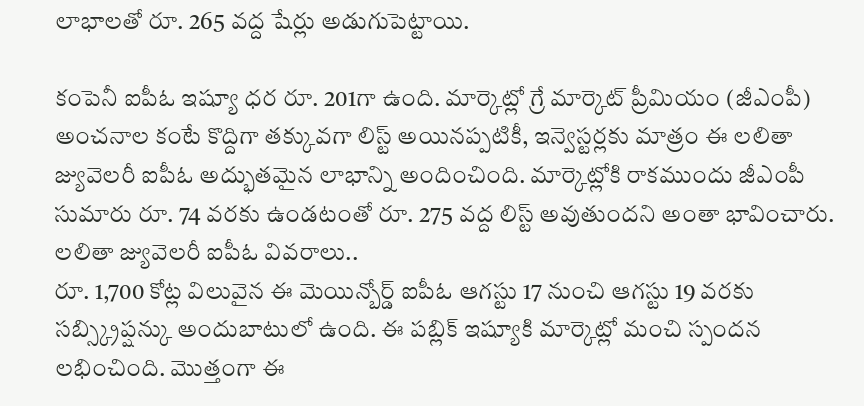లాభాలతో రూ. 265 వద్ద షేర్లు అడుగుపెట్టాయి.

కంపెనీ ఐపీఓ ఇష్యూ ధర రూ. 201గా ఉంది. మార్కెట్లో గ్రే మార్కెట్ ప్రీమియం (జీఎంపీ) అంచనాల కంటే కొద్దిగా తక్కువగా లిస్ట్ అయినప్పటికీ, ఇన్వెస్టర్లకు మాత్రం ఈ లలితా జ్యువెలరీ ఐపీఓ అద్భుతమైన లాభాన్ని అందించింది. మార్కెట్లోకి రాకముందు జీఎంపీ సుమారు రూ. 74 వరకు ఉండటంతో రూ. 275 వద్ద లిస్ట్ అవుతుందని అంతా భావించారు.
లలితా జ్యువెలరీ ఐపీఓ వివరాలు..
రూ. 1,700 కోట్ల విలువైన ఈ మెయిన్బోర్డ్ ఐపీఓ ఆగస్టు 17 నుంచి ఆగస్టు 19 వరకు సబ్స్క్రిప్షన్కు అందుబాటులో ఉంది. ఈ పబ్లిక్ ఇష్యూకి మార్కెట్లో మంచి స్పందన లభించింది. మొత్తంగా ఈ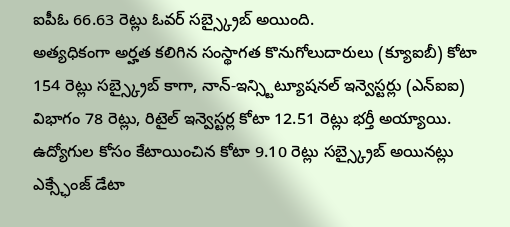ఐపీఓ 66.63 రెట్లు ఓవర్ సబ్స్క్రైబ్ అయింది.
అత్యధికంగా అర్హత కలిగిన సంస్థాగత కొనుగోలుదారులు (క్యూఐబీ) కోటా 154 రెట్లు సబ్స్క్రైబ్ కాగా, నాన్-ఇన్స్టిట్యూషనల్ ఇన్వెస్టర్లు (ఎన్ఐఐ) విభాగం 78 రెట్లు, రిటైల్ ఇన్వెస్టర్ల కోటా 12.51 రెట్లు భర్తీ అయ్యాయి. ఉద్యోగుల కోసం కేటాయించిన కోటా 9.10 రెట్లు సబ్స్క్రైబ్ అయినట్లు ఎక్స్ఛేంజ్ డేటా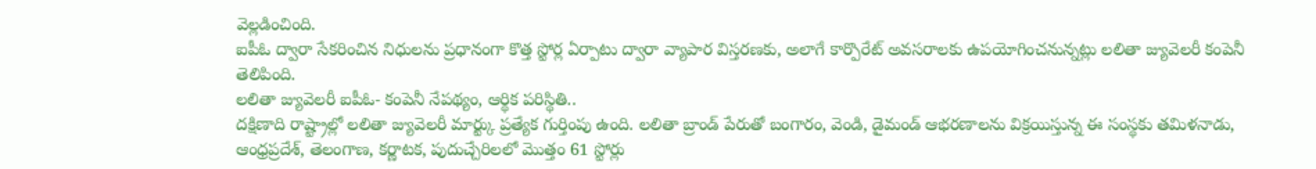వెల్లడించింది.
ఐపీఓ ద్వారా సేకరించిన నిధులను ప్రధానంగా కొత్త స్టోర్ల ఏర్పాటు ద్వారా వ్యాపార విస్తరణకు, అలాగే కార్పొరేట్ అవసరాలకు ఉపయోగించనున్నట్లు లలితా జ్యువెలరీ కంపెనీ తెలిపింది.
లలితా జ్యువెలరీ ఐపీఓ- కంపెనీ నేపథ్యం, ఆర్థిక పరిస్థితి..
దక్షిణాది రాష్ట్రాల్లో లలితా జ్యువెలరీ మార్ట్కు ప్రత్యేక గుర్తింపు ఉంది. లలితా బ్రాండ్ పేరుతో బంగారం, వెండి, డైమండ్ ఆభరణాలను విక్రయిస్తున్న ఈ సంస్థకు తమిళనాడు, ఆంధ్రప్రదేశ్, తెలంగాణ, కర్ణాటక, పుదుచ్చేరిలలో మొత్తం 61 స్టోర్లు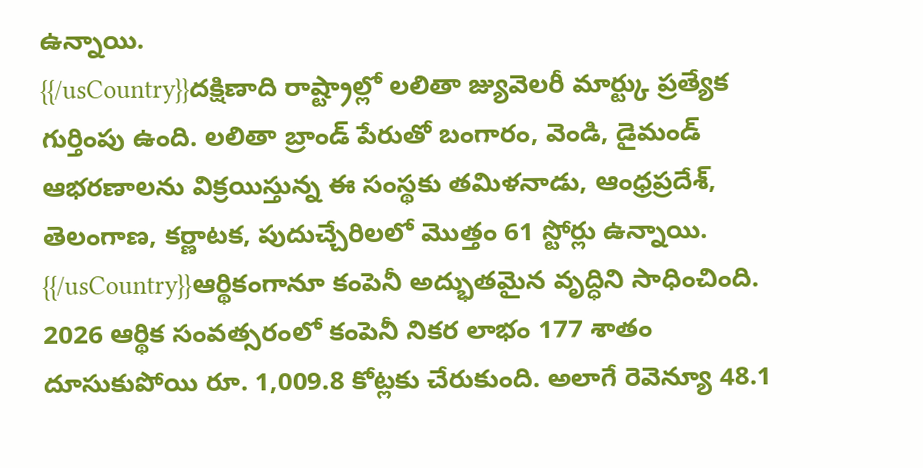ఉన్నాయి.
{{/usCountry}}దక్షిణాది రాష్ట్రాల్లో లలితా జ్యువెలరీ మార్ట్కు ప్రత్యేక గుర్తింపు ఉంది. లలితా బ్రాండ్ పేరుతో బంగారం, వెండి, డైమండ్ ఆభరణాలను విక్రయిస్తున్న ఈ సంస్థకు తమిళనాడు, ఆంధ్రప్రదేశ్, తెలంగాణ, కర్ణాటక, పుదుచ్చేరిలలో మొత్తం 61 స్టోర్లు ఉన్నాయి.
{{/usCountry}}ఆర్థికంగానూ కంపెనీ అద్భుతమైన వృద్ధిని సాధించింది. 2026 ఆర్థిక సంవత్సరంలో కంపెనీ నికర లాభం 177 శాతం దూసుకుపోయి రూ. 1,009.8 కోట్లకు చేరుకుంది. అలాగే రెవెన్యూ 48.1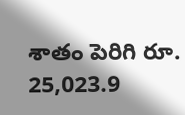శాతం పెరిగి రూ. 25,023.9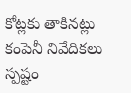కోట్లకు తాకినట్లు కంపెనీ నివేదికలు స్పష్టం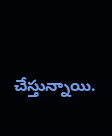చేస్తున్నాయి.